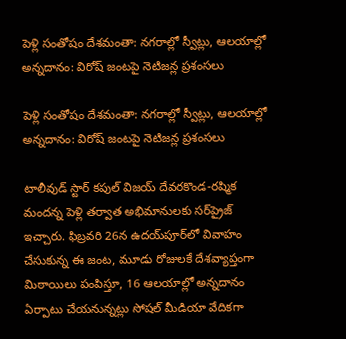పెళ్లి సంతోషం దేశమంతా: నగరాల్లో స్వీట్లు, ఆలయాల్లో అన్నదానం: విరోష్ జంటపై నెటిజన్ల ప్రశంసలు

పెళ్లి సంతోషం దేశమంతా: నగరాల్లో స్వీట్లు, ఆలయాల్లో అన్నదానం: విరోష్ జంటపై నెటిజన్ల ప్రశంసలు

టాలీవుడ్ స్టార్ కపుల్ విజయ్ దేవరకొండ-రష్మిక మందన్న పెళ్లి తర్వాత అభిమానులకు సర్‌ప్రైజ్ ఇచ్చారు. ఫిబ్రవరి 26న ఉదయ్‌పూర్‌లో వివాహం చేసుకున్న ఈ జంట, మూడు రోజులకే దేశవ్యాప్తంగా మిఠాయిలు పంపిస్తూ, 16 ఆలయాల్లో అన్నదానం ఏర్పాటు చేయనున్నట్లు సోషల్‌ మీడియా వేదికగా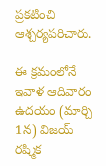ప్రకటించి ఆశ్చర్యపరిచారు.

ఈ క్రమంలోనే ఇవాళ ఆదివారం ఉదయం (మార్చి 1న) విజయ్ రష్మిక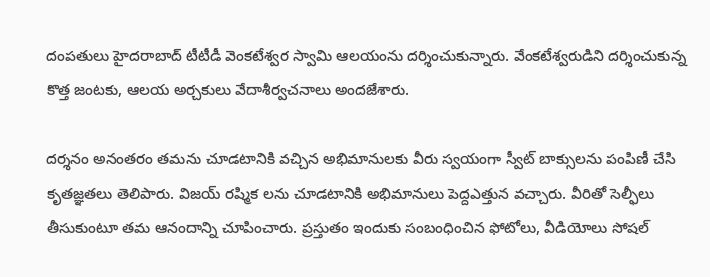దంపతులు హైదరాబాద్ టీటీడీ వెంకటేశ్వర స్వామి ఆలయంను దర్శించుకున్నారు. వేంకటేశ్వరుడిని దర్శించుకున్న కొత్త జంటకు, ఆలయ అర్చకులు వేదాశీర్వచనాలు అందజేశారు.

దర్శనం అనంతరం తమను చూడటానికి వచ్చిన అభిమానులకు వీరు స్వయంగా స్వీట్ బాక్సులను పంపిణీ చేసి కృతజ్ఞతలు తెలిపారు. విజయ్ రష్మిక లను చూడటానికి అభిమానులు పెద్దఎత్తున వచ్చారు. వీరితో సెల్ఫీలు తీసుకుంటూ తమ ఆనందాన్ని చూపించారు. ప్రస్తుతం ఇందుకు సంబంధించిన ఫోటోలు, వీడియోలు సోషల్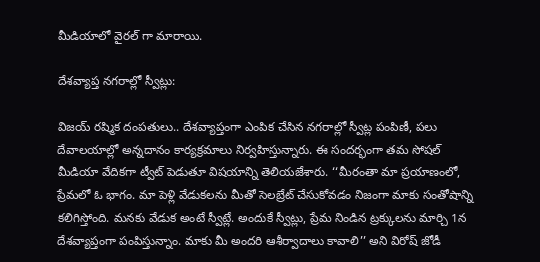మీడియాలో వైరల్ గా మారాయి.

దేశవ్యాప్త నగరాల్లో స్వీట్లు:

విజయ్ రష్మిక దంపతులు.. దేశవ్యాప్తంగా ఎంపిక చేసిన నగరాల్లో స్వీట్ల పంపిణీ, పలు దేవాలయాల్లో అన్నదానం కార్యక్రమాలు నిర్వహిస్తున్నారు. ఈ సందర్భంగా తమ సోషల్ మీడియా వేదికగా ట్వీట్ పెడుతూ విషయాన్ని తెలియజేశారు. ‘‘మీరంతా మా ప్రయాణంలో, ప్రేమలో ఓ భాగం. మా పెళ్లి వేడుకలను మీతో సెలబ్రేట్ చేసుకోవడం నిజంగా మాకు సంతోషాన్ని కలిగిస్తోంది. మనకు వేడుక అంటే స్వీట్లే. అందుకే స్వీట్లు, ప్రేమ నిండిన ట్రక్కులను మార్చి 1న దేశవ్యాప్తంగా పంపిస్తున్నాం. మాకు మీ అందరి ఆశీర్వాదాలు కావాలి’’ అని విరోష్ జోడీ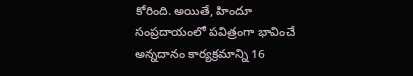కోరింది. అయితే, హిందూ సంప్రదాయంలో పవిత్రంగా భావించే అన్నదానం కార్యక్రమాన్ని 16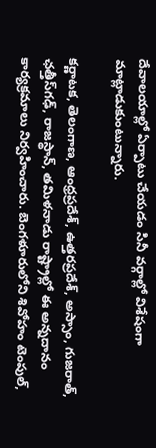దేవాలయాల్లో ఏర్పాటు చేయడం సినీ వర్గాల్లో విశేషంగా మాట్లాడుకుంటున్నారు.

కర్ణాటక, తెలంగాణ, ఆంధ్రప్రదేశ్, ఉత్తరప్రదేశ్, అస్సాం, గుజరాత్, ఛత్తీస్‌గఢ్, రాజస్థాన్, తమిళనాడు రాష్ట్రాల్లో ఈ అన్నదానం కార్యక్రమాలు నిర్వహించారు. బెంగళూరులోని శివోహం టెంపుల్,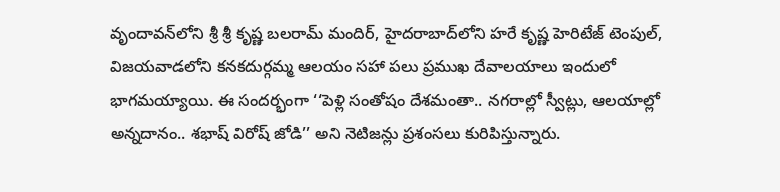వృందావన్‌లోని శ్రీ శ్రీ కృష్ణ బలరామ్ మందిర్, హైదరాబాద్‌లోని హరే కృష్ణ హెరిటేజ్ టెంపుల్, విజయవాడలోని కనకదుర్గమ్మ ఆలయం సహా పలు ప్రముఖ దేవాలయాలు ఇందులో భాగమయ్యాయి. ఈ సందర్భంగా ‘‘పెళ్లి సంతోషం దేశమంతా.. నగరాల్లో స్వీట్లు, ఆలయాల్లో అన్నదానం.. శభాష్ విరోష్ జోడి’’ అని నెటిజన్లు ప్రశంసలు కురిపిస్తున్నారు.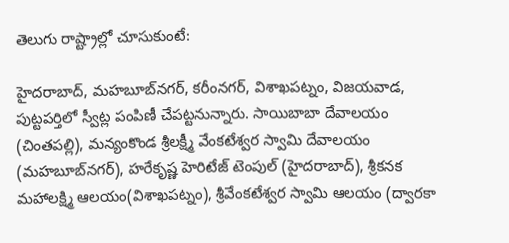తెలుగు రాష్ట్రాల్లో చూసుకుంటే:

హైదరాబాద్‌, మహబూబ్‌నగర్‌, కరీంనగర్‌, విశాఖపట్నం, విజయవాడ, పుట్టపర్తిలో స్వీట్ల పంపిణీ చేపట్టనున్నారు. సాయిబాబా దేవాలయం (చింతపల్లి), మన్యంకొండ శ్రీలక్ష్మీ వేంకటేశ్వర స్వామి దేవాలయం (మహబూబ్‌నగర్‌), హరేకృష్ణ హెరిటేజ్‌ టెంపుల్‌ (హైదరాబాద్‌), శ్రీకనక మహాలక్ష్మి ఆలయం(విశాఖపట్నం), శ్రీవేంకటేశ్వర స్వామి ఆలయం (ద్వారకా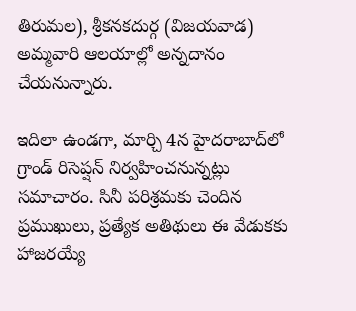తిరుమల), శ్రీకనకదుర్గ (విజయవాడ) అమ్మవారి ఆలయాల్లో అన్నదానం చేయనున్నారు.

ఇదిలా ఉండగా, మార్చి 4న హైదరాబాద్‌లో గ్రాండ్ రిసెప్షన్ నిర్వహించనున్నట్లు సమాచారం. సినీ పరిశ్రమకు చెందిన ప్రముఖులు, ప్రత్యేక అతిథులు ఈ వేడుకకు హాజరయ్యే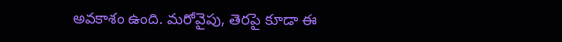అవకాశం ఉంది. మరోవైపు, తెరపై కూడా ఈ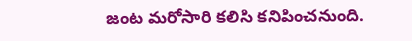జంట మరోసారి కలిసి కనిపించనుంది.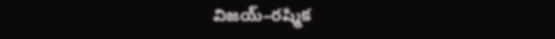విజయ్–రష్మిక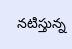నటిస్తున్న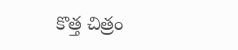కొత్త చిత్రం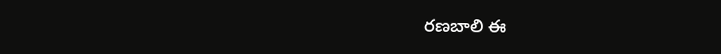రణబాలి ఈ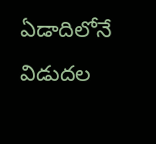ఏడాదిలోనే విడుదల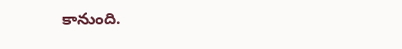కానుంది.